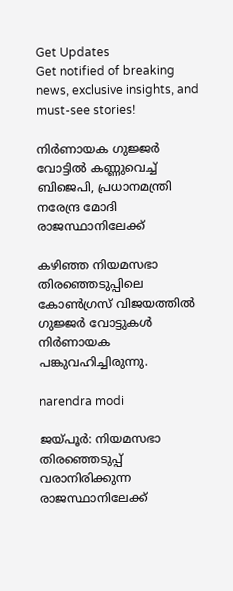Get Updates
Get notified of breaking news, exclusive insights, and must-see stories!

നിർണായക ഗുജ്ജർ വോട്ടിൽ കണ്ണുവെച്ച് ബിജെപി, പ്രധാനമന്ത്രി നരേന്ദ്ര മോദി രാജസ്ഥാനിലേക്ക്

കഴിഞ്ഞ നിയമസഭാ തിരഞ്ഞെടുപ്പിലെ കോൺഗ്രസ് വിജയത്തിൽ ഗുജ്ജർ വോട്ടുകൾ നിർണായക പങ്കുവഹിച്ചിരുന്നു.

narendra modi

ജയ്പൂര്‍: നിയമസഭാ തിരഞ്ഞെടുപ്പ് വരാനിരിക്കുന്ന രാജസ്ഥാനിലേക്ക്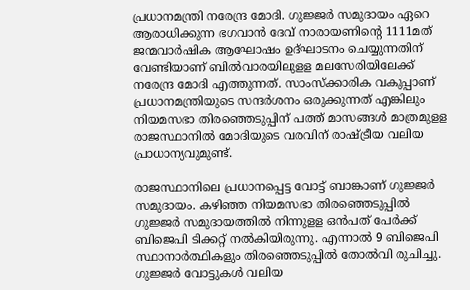പ്രധാനമന്ത്രി നരേന്ദ്ര മോദി. ഗുജ്ജര്‍ സമുദായം ഏറെ ആരാധിക്കുന്ന ഭഗവാന്‍ ദേവ് നാരായണിന്റെ 1111മത് ജന്മവാര്‍ഷിക ആഘോഷം ഉദ്ഘാടനം ചെയ്യുന്നതിന് വേണ്ടിയാണ് ബില്‍വാരയിലുളള മലസേരിയിലേക്ക് നരേന്ദ്ര മോദി എത്തുന്നത്. സാംസ്‌ക്കാരിക വകുപ്പാണ് പ്രധാനമന്ത്രിയുടെ സന്ദര്‍ശനം ഒരുക്കുന്നത് എങ്കിലും നിയമസഭാ തിരഞ്ഞെടുപ്പിന് പത്ത് മാസങ്ങള്‍ മാത്രമുളള രാജസ്ഥാനില്‍ മോദിയുടെ വരവിന് രാഷ്ട്രീയ വലിയ പ്രാധാന്യവുമുണ്ട്.

രാജസ്ഥാനിലെ പ്രധാനപ്പെട്ട വോട്ട് ബാങ്കാണ് ഗുജ്ജര്‍ സമുദായം. കഴിഞ്ഞ നിയമസഭാ തിരഞ്ഞെടുപ്പില്‍ ഗുജ്ജര്‍ സമുദായത്തില്‍ നിന്നുളള ഒന്‍പത് പേര്‍ക്ക് ബിജെപി ടിക്കറ്റ് നല്‍കിയിരുന്നു. എന്നാല്‍ 9 ബിജെപി സ്ഥാനാര്‍ത്ഥികളും തിരഞ്ഞെടുപ്പില്‍ തോല്‍വി രുചിച്ചു. ഗുജ്ജര്‍ വോട്ടുകള്‍ വലിയ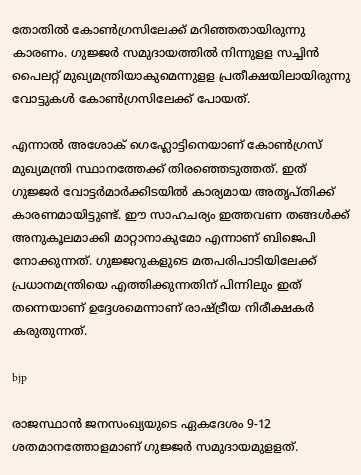തോതില്‍ കോണ്‍ഗ്രസിലേക്ക് മറിഞ്ഞതായിരുന്നു കാരണം. ഗുജ്ജര്‍ സമുദായത്തില്‍ നിന്നുളള സച്ചിന്‍ പൈലറ്റ് മുഖ്യമന്ത്രിയാകുമെന്നുളള പ്രതീക്ഷയിലായിരുന്നു വോട്ടുകള്‍ കോണ്‍ഗ്രസിലേക്ക് പോയത്.

എന്നാല്‍ അശോക് ഗെഹ്ലോട്ടിനെയാണ് കോണ്‍ഗ്രസ് മുഖ്യമന്ത്രി സ്ഥാനത്തേക്ക് തിരഞ്ഞെടുത്തത്. ഇത് ഗുജ്ജര്‍ വോട്ടര്‍മാര്‍ക്കിടയില്‍ കാര്യമായ അതൃപ്തിക്ക് കാരണമായിട്ടുണ്ട്. ഈ സാഹചര്യം ഇത്തവണ തങ്ങള്‍ക്ക് അനുകൂലമാക്കി മാറ്റാനാകുമോ എന്നാണ് ബിജെപി നോക്കുന്നത്. ഗുജ്ജറുകളുടെ മതപരിപാടിയിലേക്ക് പ്രധാനമന്ത്രിയെ എത്തിക്കുന്നതിന് പിന്നിലും ഇത് തന്നെയാണ് ഉദ്ദേശമെന്നാണ് രാഷ്ട്രീയ നിരീക്ഷകര്‍ കരുതുന്നത്.

bjp

രാജസ്ഥാന്‍ ജനസംഖ്യയുടെ ഏകദേശം 9-12 ശതമാനത്തോളമാണ് ഗുജ്ജര്‍ സമുദായമുളളത്.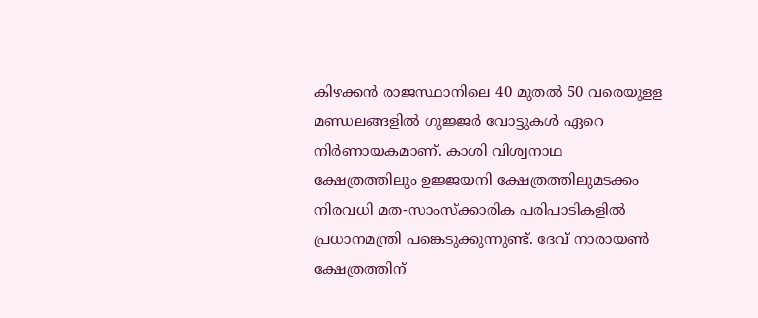കിഴക്കന്‍ രാജസ്ഥാനിലെ 40 മുതല്‍ 50 വരെയുളള മണ്ഡലങ്ങളില്‍ ഗുജ്ജര്‍ വോട്ടുകള്‍ ഏറെ നിര്‍ണായകമാണ്. കാശി വിശ്വനാഥ ക്ഷേത്രത്തിലും ഉജ്ജയനി ക്ഷേത്രത്തിലുമടക്കം നിരവധി മത-സാംസ്‌ക്കാരിക പരിപാടികളില്‍ പ്രധാനമന്ത്രി പങ്കെടുക്കുന്നുണ്ട്. ദേവ് നാരായണ്‍ ക്ഷേത്രത്തിന്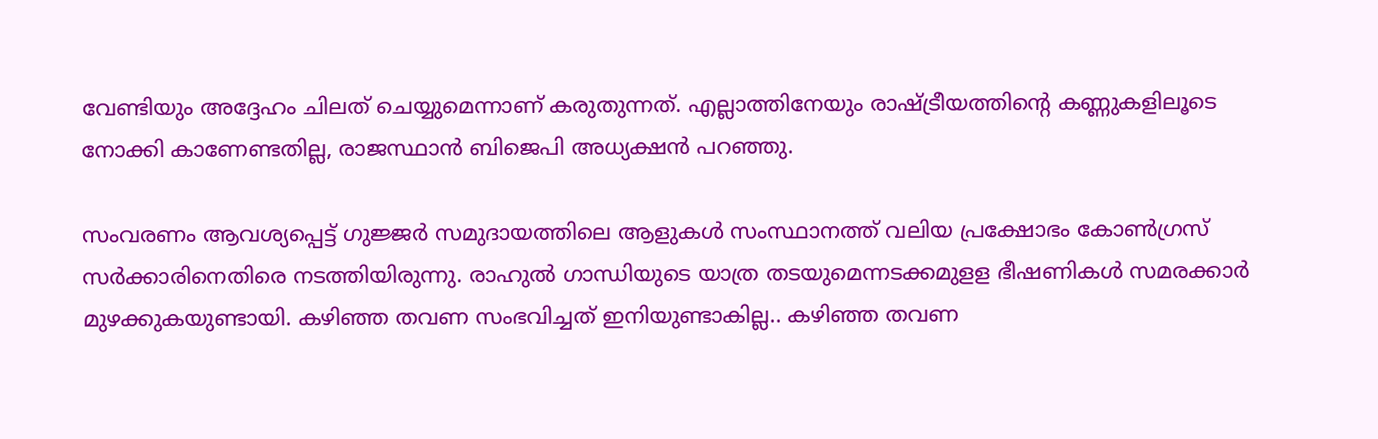വേണ്ടിയും അദ്ദേഹം ചിലത് ചെയ്യുമെന്നാണ് കരുതുന്നത്. എല്ലാത്തിനേയും രാഷ്ട്രീയത്തിന്റെ കണ്ണുകളിലൂടെ നോക്കി കാണേണ്ടതില്ല, രാജസ്ഥാന്‍ ബിജെപി അധ്യക്ഷന്‍ പറഞ്ഞു.

സംവരണം ആവശ്യപ്പെട്ട് ഗുജ്ജര്‍ സമുദായത്തിലെ ആളുകള്‍ സംസ്ഥാനത്ത് വലിയ പ്രക്ഷോഭം കോണ്‍ഗ്രസ് സര്‍ക്കാരിനെതിരെ നടത്തിയിരുന്നു. രാഹുല്‍ ഗാന്ധിയുടെ യാത്ര തടയുമെന്നടക്കമുളള ഭീഷണികള്‍ സമരക്കാര്‍ മുഴക്കുകയുണ്ടായി. കഴിഞ്ഞ തവണ സംഭവിച്ചത് ഇനിയുണ്ടാകില്ല.. കഴിഞ്ഞ തവണ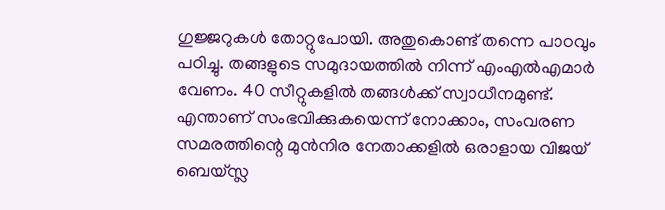ഗുജ്ജറുകള്‍ തോറ്റുപോയി. അതുകൊണ്ട് തന്നെ പാഠവും പഠിച്ചു. തങ്ങളുടെ സമുദായത്തില്‍ നിന്ന് എംഎല്‍എമാര്‍ വേണം. 40 സീറ്റുകളില്‍ തങ്ങള്‍ക്ക് സ്വാധീനമുണ്ട്. എന്താണ് സംഭവിക്കുകയെന്ന് നോക്കാം, സംവരണ സമരത്തിന്റെ മുന്‍നിര നേതാക്കളില്‍ ഒരാളായ വിജയ് ബെയ്സ്ല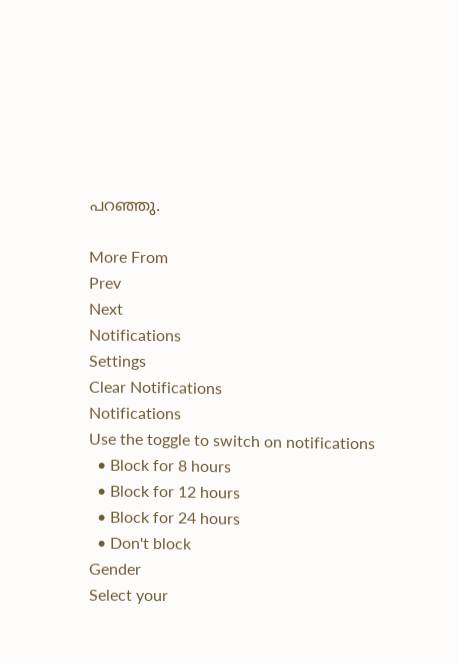പറഞ്ഞു.

More From
Prev
Next
Notifications
Settings
Clear Notifications
Notifications
Use the toggle to switch on notifications
  • Block for 8 hours
  • Block for 12 hours
  • Block for 24 hours
  • Don't block
Gender
Select your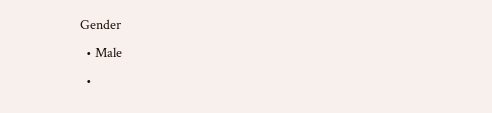Gender
  • Male
  •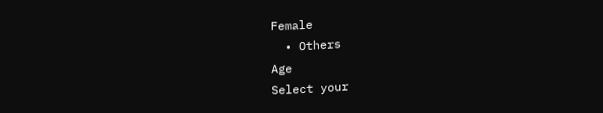Female
  • Others
Age
Select your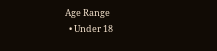Age Range
  • Under 18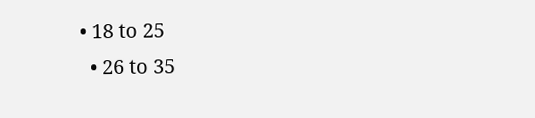• 18 to 25
  • 26 to 35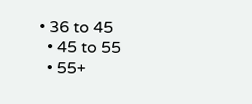• 36 to 45
  • 45 to 55
  • 55+